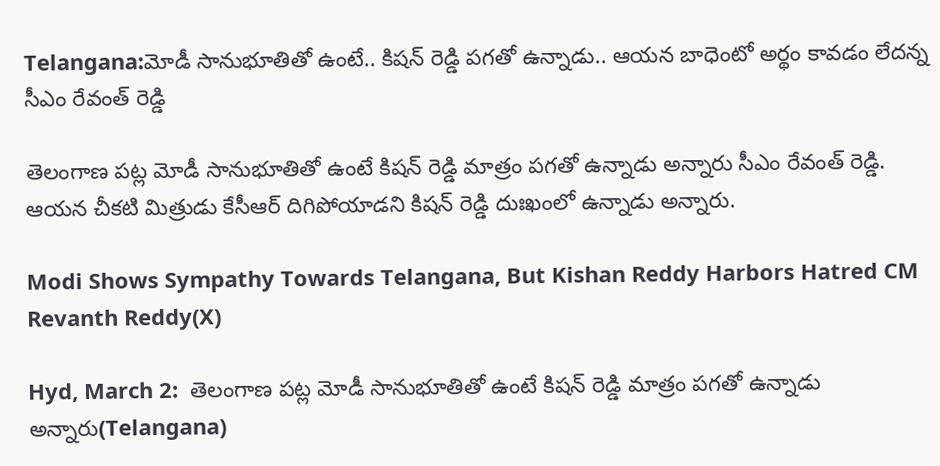Telangana:మోడీ సానుభూతితో ఉంటే.. కిషన్ రెడ్డి పగతో ఉన్నాడు.. ఆయన బాధెంటో అర్థం కావడం లేదన్న సీఎం రేవంత్ రెడ్డి

తెలంగాణ పట్ల మోడీ సానుభూతితో ఉంటే కిషన్ రెడ్డి మాత్రం పగతో ఉన్నాడు అన్నారు సీఎం రేవంత్ రెడ్డి. ఆయన చీకటి మిత్రుడు కేసీఆర్ దిగిపోయాడని కిషన్ రెడ్డి దుఃఖంలో ఉన్నాడు అన్నారు.

Modi Shows Sympathy Towards Telangana, But Kishan Reddy Harbors Hatred CM Revanth Reddy(X)

Hyd, March 2:  తెలంగాణ పట్ల మోడీ సానుభూతితో ఉంటే కిషన్ రెడ్డి మాత్రం పగతో ఉన్నాడు అన్నారు(Telangana)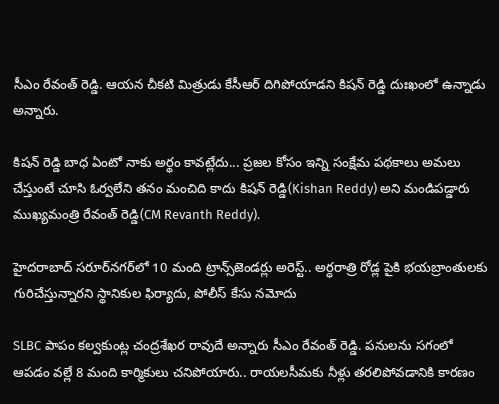సీఎం రేవంత్ రెడ్డి. ఆయన చీకటి మిత్రుడు కేసీఆర్ దిగిపోయాడని కిషన్ రెడ్డి దుఃఖంలో ఉన్నాడు అన్నారు.

కిషన్ రెడ్డి బాధ ఏంటో నాకు అర్థం కావట్లేదు... ప్రజల కోసం ఇన్ని సంక్షేమ పథకాలు అమలు చేస్తుంటే చూసి ఓర్వలేని తనం మంచిది కాదు కిషన్ రెడ్డి(Kishan Reddy) అని మండిపడ్డారు ముఖ్యమంత్రి రేవంత్ రెడ్డి(CM Revanth Reddy).

హైదరాబాద్ సరూర్‌నగర్‌లో 10 మంది ట్రాన్స్‌జెండర్లు అరెస్ట్.. అర్ధరాత్రి రోడ్ల పైకి భయబ్రాంతులకు గురిచేస్తున్నారని స్థానికుల ఫిర్యాదు, పోలీస్ కేసు నమోదు

SLBC పాపం కల్వకుంట్ల చంద్రశేఖర రావుదే అన్నారు సీఎం రేవంత్ రెడ్డి. పనులను సగంలో ఆపడం వల్లే 8 మంది కార్మికులు చనిపోయారు.. రాయలసీమకు నీళ్లు తరలిపోవడానికి కారణం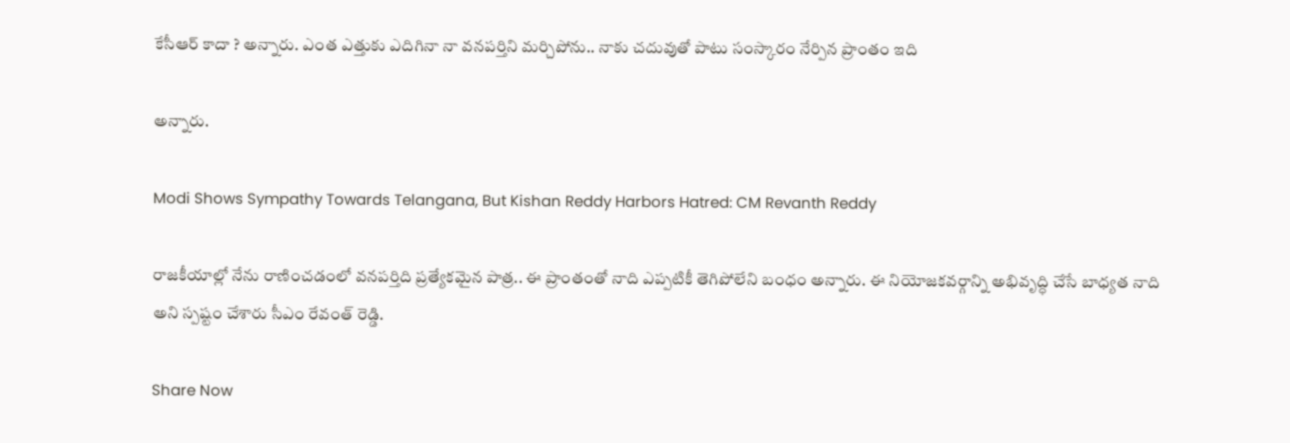కేసీఆర్ కాదా ? అన్నారు. ఎంత ఎత్తుకు ఎదిగినా నా వనపర్తిని మర్చిపోను.. నాకు చదువుతో పాటు సంస్కారం నేర్పిన ప్రాంతం ఇది

అన్నారు.

Modi Shows Sympathy Towards Telangana, But Kishan Reddy Harbors Hatred: CM Revanth Reddy

రాజకీయాల్లో నేను రాణించడంలో వనపర్తిది ప్రత్యేకమైన పాత్ర.. ఈ ప్రాంతంతో నాది ఎప్పటికీ తెగిపోలేని బంధం అన్నారు. ఈ నియోజకవర్గాన్ని అభివృద్ధి చేసే బాధ్యత నాది అని స్పష్టం చేశారు సీఎం రేవంత్ రెడ్డి.

Share Now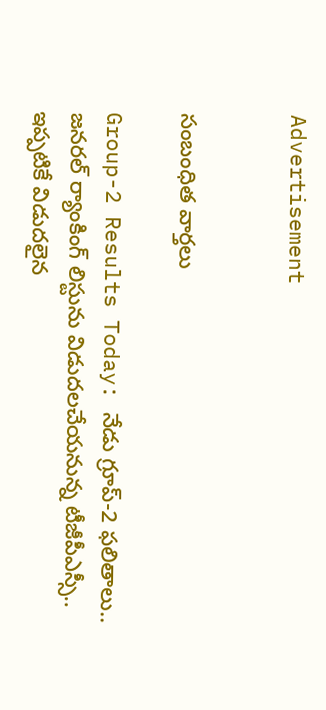Advertisement


సంబంధిత వార్తలు

Group-2 Results Today: నేడు గ్రూప్‌-2 ఫలితాలు.. జనరల్‌ ర్యాంకింగ్‌ లిస్టును విడుదలచేయనున్న టీజీపీఎస్సీ.. ఇప్పటికే విడుదలైన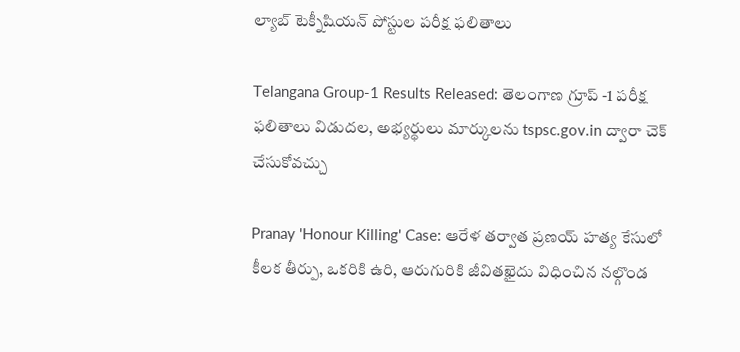ల్యాబ్‌ టెక్నీషియన్‌ పోస్టుల పరీక్ష ఫలితాలు

Telangana Group-1 Results Released: తెలంగాణ గ్రూప్ -1 పరీక్ష ఫలితాలు విడుదల, అభ్యర్థులు మార్కులను tspsc.gov.in ద్వారా చెక్ చేసుకోవచ్చు

Pranay 'Honour Killing' Case: ఆరేళ తర్వాత ప్రణయ్ హత్య కేసులో కీలక తీర్పు, ఒకరికి ఉరి, ఆరుగురికి జీవితఖైదు విధించిన నల్గొండ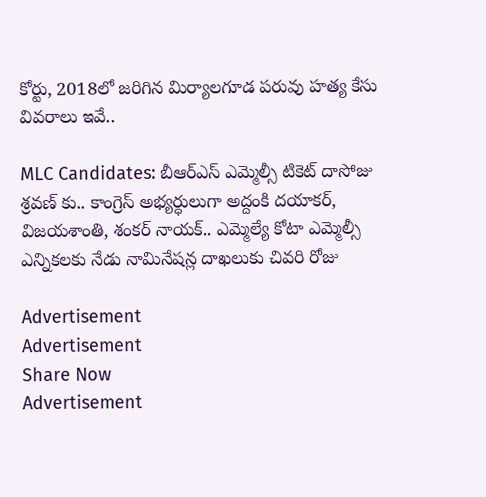కోర్టు, 2018లో జరిగిన మిర్యాలగూడ పరువు హత్య కేసు వివరాలు ఇవే..

MLC Candidates: బీఆర్ఎస్ ఎమ్మెల్సీ టికెట్ దాసోజు శ్రవణ్ కు.. కాంగ్రెస్ అభ్యర్ధులుగా అద్దంకి దయాకర్, విజయశాంతి, శంకర్ నాయక్.. ఎమ్మెల్యే కోటా ఎమ్మెల్సీ ఎన్నికలకు నేడు నామినేషన్ల దాఖలుకు చివరి రోజు

Advertisement
Advertisement
Share Now
Advertisement